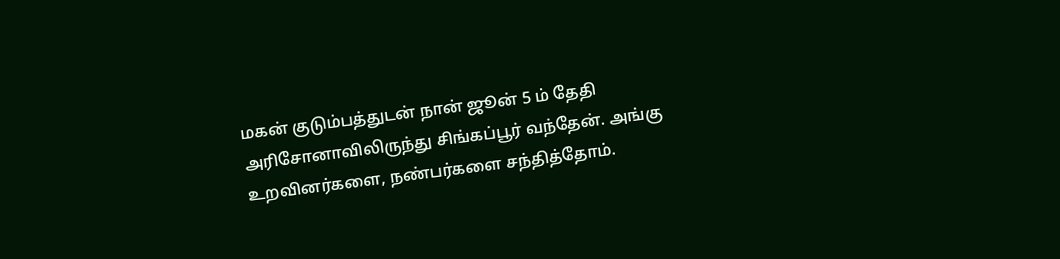மகன் குடும்பத்துடன் நான் ஜூன் 5 ம் தேதி அரிசோனாவிலிருந்து சிங்கப்பூர் வந்தேன். அங்கு உறவினர்களை, நண்பர்களை சந்தித்தோம்.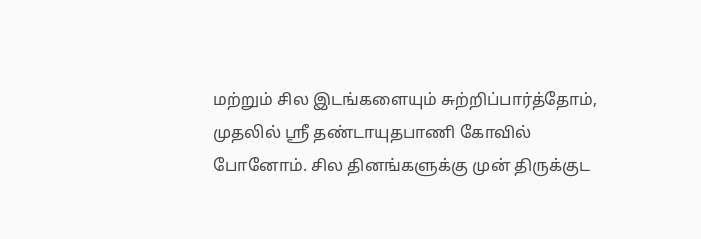மற்றும் சில இடங்களையும் சுற்றிப்பார்த்தோம், முதலில் ஸ்ரீ தண்டாயுதபாணி கோவில் போனோம். சில தினங்களுக்கு முன் திருக்குட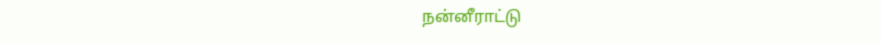நன்னீராட்டு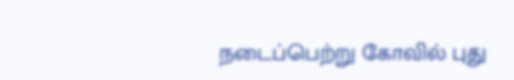நடைப்பெற்று கோவில் புது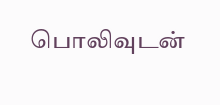பொலிவுடன்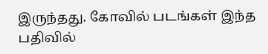இருந்தது. கோவில் படங்கள் இந்த பதிவில்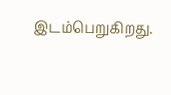இடம்பெறுகிறது.